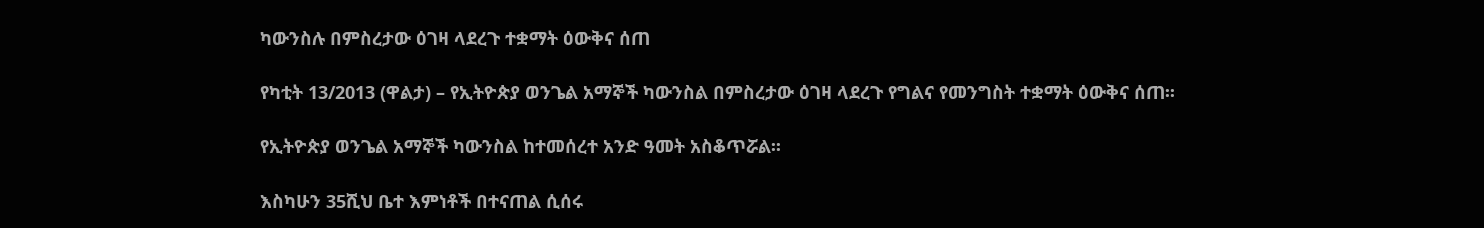ካውንስሉ በምስረታው ዕገዛ ላደረጉ ተቋማት ዕውቅና ሰጠ

የካቲት 13/2013 (ዋልታ) – የኢትዮጵያ ወንጌል አማኞች ካውንስል በምስረታው ዕገዛ ላደረጉ የግልና የመንግስት ተቋማት ዕውቅና ሰጠ፡፡

የኢትዮጵያ ወንጌል አማኞች ካውንስል ከተመሰረተ አንድ ዓመት አስቆጥሯል፡፡

እስካሁን 35ሺህ ቤተ እምነቶች በተናጠል ሲሰሩ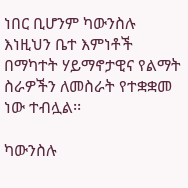ነበር ቢሆንም ካውንስሉ እነዚህን ቤተ እምነቶች በማካተት ሃይማኖታዊና የልማት ስራዎችን ለመስራት የተቋቋመ ነው ተብሏል፡፡

ካውንስሉ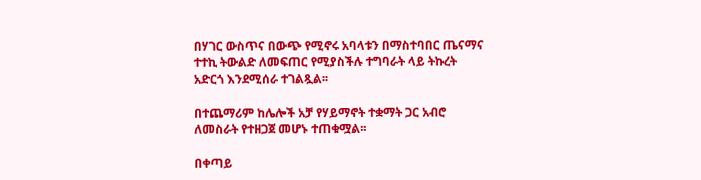በሃገር ውስጥና በውጭ የሚኖሩ አባላቱን በማስተባበር ጤናማና ተተኪ ትውልድ ለመፍጠር የሚያስችሉ ተግባራት ላይ ትኩረት አድርጎ እንደሚሰራ ተገልጿል፡፡

በተጨማሪም ከሌሎች አቻ የሃይማኖት ተቋማት ጋር አብሮ ለመስራት የተዘጋጀ መሆኑ ተጠቁሟል፡፡

በቀጣይ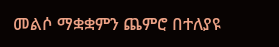መልሶ ማቋቋምን ጨምሮ በተለያዩ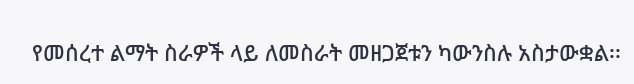የመሰረተ ልማት ስራዎች ላይ ለመስራት መዘጋጀቱን ካውንስሉ አስታውቋል፡፡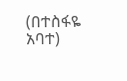(በተስፋዬ አባተ)